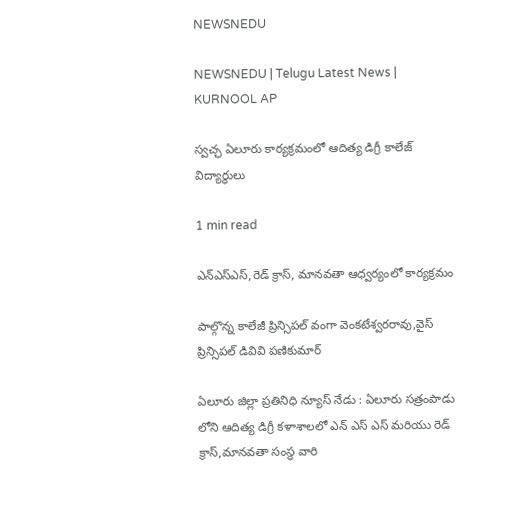NEWSNEDU

NEWSNEDU | Telugu Latest News | KURNOOL AP

స్వచ్ఛ ఏలూరు కార్యక్రమంలో ఆదిత్య డిగ్రీ కాలేజ్ విద్యార్థులు

1 min read

ఎన్ఎస్ఎస్,రెడ్ క్రాస్, మానవతా ఆధ్వర్యంలో కార్యక్రమం

పాల్గొన్న కాలేజీ ప్రిన్సిపల్ వంగా వెంకటేశ్వరరావు,వైస్ ప్రిన్సిపల్ డివివి పణికుమార్

ఏలూరు జిల్లా ప్రతినిధి న్యూస్ నేడు : ఏలూరు సత్రంపాడు లోని ఆదిత్య డిగ్రీ కళాశాలలో ఎన్ ఎస్ ఎస్ మరియు రెడ్ క్రాస్,మానవతా సంస్థ వారి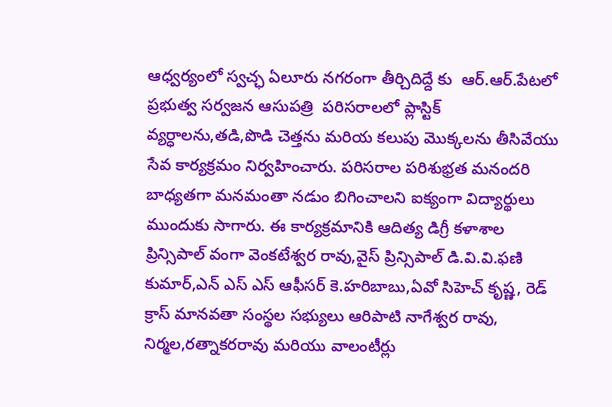ఆధ్వర్యంలో స్వచ్ఛ ఏలూరు నగరంగా తీర్చిదిద్దే కు  ఆర్.ఆర్.పేటలో ప్రభుత్వ సర్వజన ఆసుపత్రి  పరిసరాలలో ప్లాస్టిక్ వ్యర్ధాలను,తడి,పొడి చెత్తను మరియ కలుపు మొక్కలను తీసివేయు సేవ కార్యక్రమం నిర్వహించారు. పరిసరాల పరిశుభ్రత మనందరి బాధ్యతగా మనమంతా నడుం బిగించాలని ఐక్యంగా విద్యార్థులు ముందుకు సాగారు. ఈ కార్యక్రమానికి ఆదిత్య డిగ్రీ కళాశాల ప్రిన్సిపాల్ వంగా వెంకటేశ్వర రావు,వైస్ ప్రిన్సిపాల్ డి.వి.వి.ఫణి కుమార్,ఎన్ ఎస్ ఎస్ ఆఫీసర్ కె.హరిబాబు,ఏవో సిహెచ్ కృష్ణ, రెడ్ క్రాస్ మానవతా సంస్థల సభ్యులు ఆరిపాటి నాగేశ్వర రావు, నిర్మల,రత్నాకరరావు మరియు వాలంటీర్లు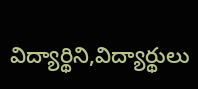విద్యార్థిని,విద్యార్థులు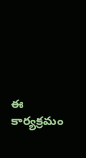ఈ కార్యక్రమం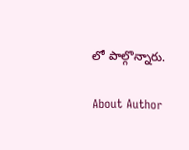లో పాల్గొన్నారు.

About Author